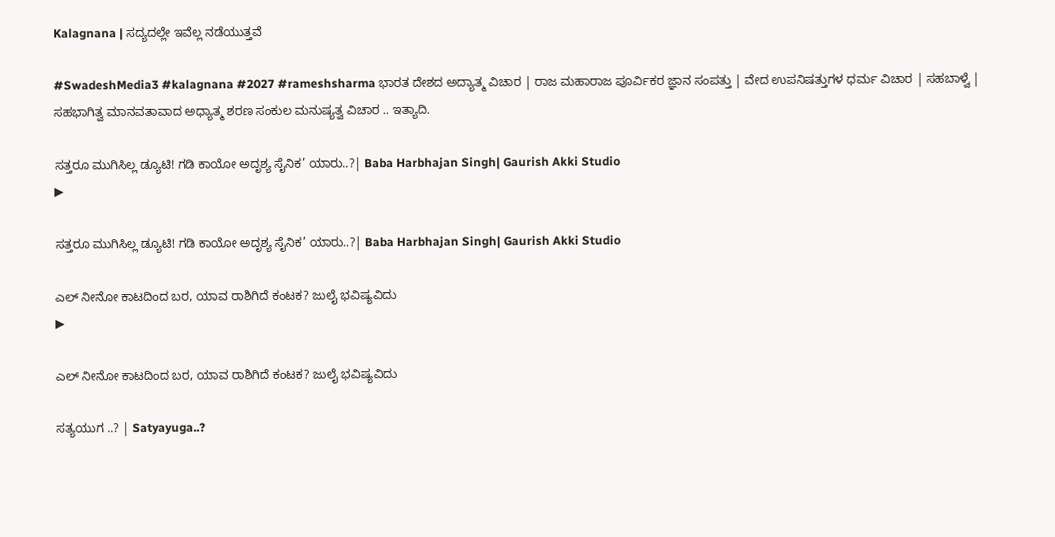Kalagnana | ಸದ್ಯದಲ್ಲೇ ಇವೆಲ್ಲ ನಡೆಯುತ್ತವೆ

#SwadeshMedia3 #kalagnana #2027 #rameshsharma ಭಾರತ ದೇಶದ ಅದ್ಯಾತ್ಮ ವಿಚಾರ | ರಾಜ ಮಹಾರಾಜ ಪೂರ್ವಿಕರ ಜ್ಞಾನ ಸಂಪತ್ತು | ವೇದ ಉಪನಿಷತ್ತುಗಳ ಧರ್ಮ ವಿಚಾರ | ಸಹಬಾಳ್ವೆ | ಸಹಭಾಗಿತ್ವ ಮಾನವತಾವಾದ ಅಧ್ಯಾತ್ಮ ಶರಣ ಸಂಕುಲ ಮನುಷ್ಯತ್ವ ವಿಚಾರ .. ಇತ್ಯಾದಿ.

ಸತ್ತರೂ ಮುಗಿಸಿಲ್ಲ ಡ್ಯೂಟಿ! ಗಡಿ ಕಾಯೋ ಅದೃಶ್ಯ ಸೈನಿಕ’ ಯಾರು..?| Baba Harbhajan Singh| Gaurish Akki Studio
▶

ಸತ್ತರೂ ಮುಗಿಸಿಲ್ಲ ಡ್ಯೂಟಿ! ಗಡಿ ಕಾಯೋ ಅದೃಶ್ಯ ಸೈನಿಕ’ ಯಾರು..?| Baba Harbhajan Singh| Gaurish Akki Studio

ಎಲ್ ನೀನೋ ಕಾಟದಿಂದ ಬರ, ಯಾವ ರಾಶಿಗಿದೆ ಕಂಟಕ? ಜುಲೈ ಭವಿಷ್ಯವಿದು
▶

ಎಲ್ ನೀನೋ ಕಾಟದಿಂದ ಬರ, ಯಾವ ರಾಶಿಗಿದೆ ಕಂಟಕ? ಜುಲೈ ಭವಿಷ್ಯವಿದು

ಸತ್ಯಯುಗ ..? | Satyayuga..?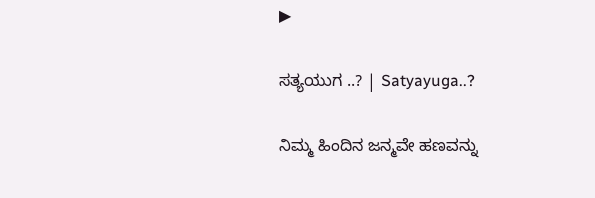▶

ಸತ್ಯಯುಗ ..? | Satyayuga..?

ನಿಮ್ಮ ಹಿಂದಿನ ಜನ್ಮವೇ ಹಣವನ್ನು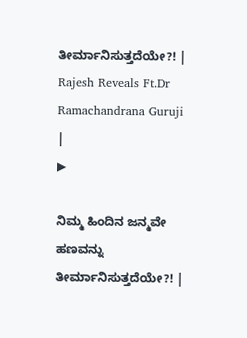ತೀರ್ಮಾನಿಸುತ್ತದೆಯೇ?! | Rajesh Reveals Ft.Dr Ramachandrana Guruji |
▶

ನಿಮ್ಮ ಹಿಂದಿನ ಜನ್ಮವೇ ಹಣವನ್ನು ತೀರ್ಮಾನಿಸುತ್ತದೆಯೇ?! |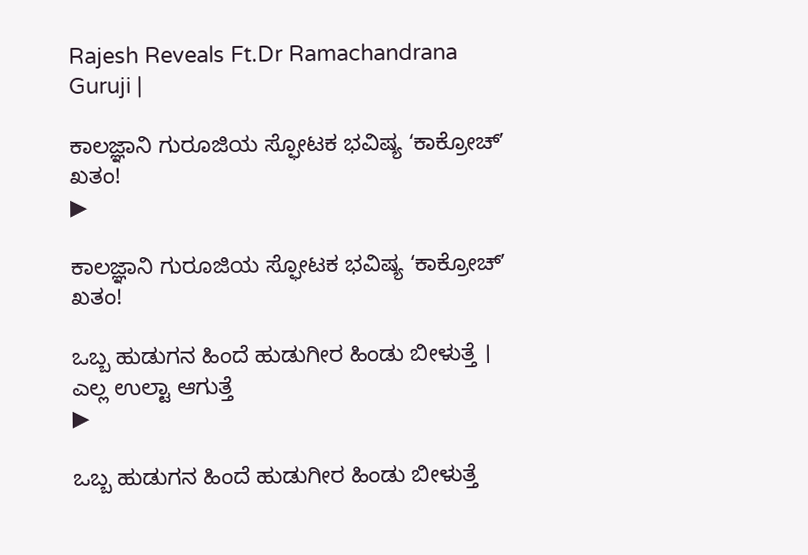Rajesh Reveals Ft.Dr Ramachandrana Guruji |

ಕಾಲಜ್ಞಾನಿ ಗುರೂಜಿಯ ಸ್ಫೋಟಕ ಭವಿಷ್ಯ ʻಕಾಕ್ರೋಚ್‌ʼ ಖತಂ!
▶

ಕಾಲಜ್ಞಾನಿ ಗುರೂಜಿಯ ಸ್ಫೋಟಕ ಭವಿಷ್ಯ ʻಕಾಕ್ರೋಚ್‌ʼ ಖತಂ!

ಒಬ್ಬ ಹುಡುಗನ ಹಿಂದೆ ಹುಡುಗೀರ ಹಿಂಡು ಬೀಳುತ್ತೆ । ಎಲ್ಲ ಉಲ್ಟಾ ಆಗುತ್ತೆ
▶

ಒಬ್ಬ ಹುಡುಗನ ಹಿಂದೆ ಹುಡುಗೀರ ಹಿಂಡು ಬೀಳುತ್ತೆ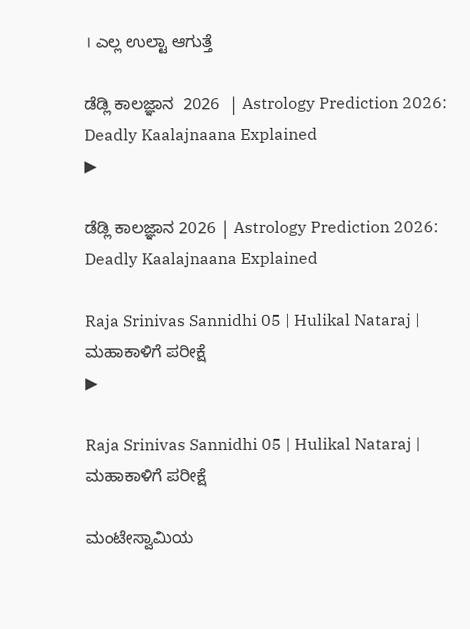। ಎಲ್ಲ ಉಲ್ಟಾ ಆಗುತ್ತೆ

ಡೆಡ್ಲಿ ಕಾಲಜ್ಞಾನ  2026  | Astrology Prediction 2026: Deadly Kaalajnaana Explained
▶

ಡೆಡ್ಲಿ ಕಾಲಜ್ಞಾನ 2026 | Astrology Prediction 2026: Deadly Kaalajnaana Explained

Raja Srinivas Sannidhi 05 | Hulikal Nataraj | ಮಹಾಕಾಳಿಗೆ ಪರೀಕ್ಷೆ
▶

Raja Srinivas Sannidhi 05 | Hulikal Nataraj | ಮಹಾಕಾಳಿಗೆ ಪರೀಕ್ಷೆ

ಮಂಟೇಸ್ವಾಮಿಯ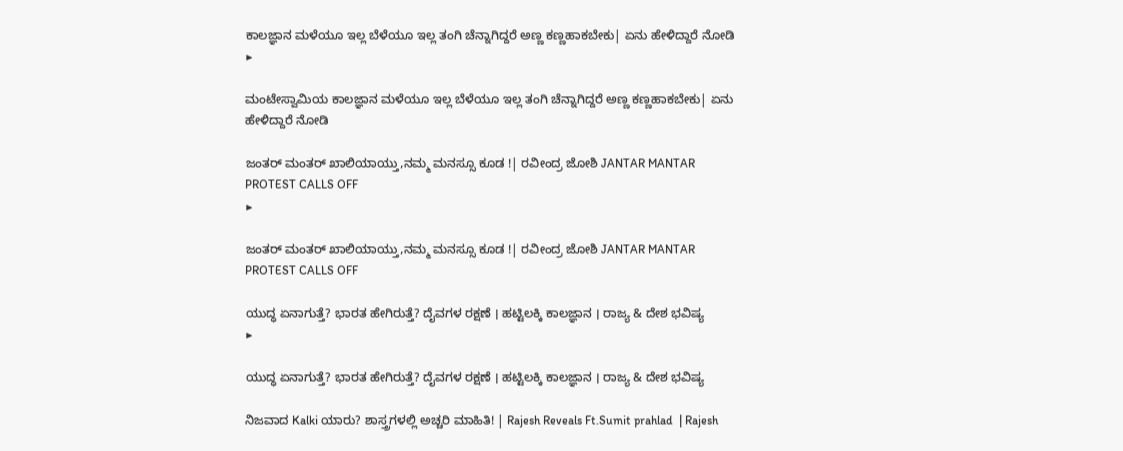ಕಾಲಜ್ಞಾನ ಮಳೆಯೂ ಇಲ್ಲ ಬೆಳೆಯೂ ಇಲ್ಲ ತಂಗಿ ಚೆನ್ನಾಗಿದ್ದರೆ ಅಣ್ಣ ಕಣ್ಣಹಾಕಬೇಕು| ಏನು ಹೇಳಿದ್ದಾರೆ ನೋಡಿ
▶

ಮಂಟೇಸ್ವಾಮಿಯ ಕಾಲಜ್ಞಾನ ಮಳೆಯೂ ಇಲ್ಲ ಬೆಳೆಯೂ ಇಲ್ಲ ತಂಗಿ ಚೆನ್ನಾಗಿದ್ದರೆ ಅಣ್ಣ ಕಣ್ಣಹಾಕಬೇಕು| ಏನು ಹೇಳಿದ್ದಾರೆ ನೋಡಿ

ಜಂತರ್ ಮಂತರ್ ಖಾಲಿಯಾಯ್ತು,ನಮ್ಮ ಮನಸ್ಸೂ ಕೂಡ !| ರವೀಂದ್ರ ಜೋಶಿ JANTAR MANTAR PROTEST CALLS OFF
▶

ಜಂತರ್ ಮಂತರ್ ಖಾಲಿಯಾಯ್ತು,ನಮ್ಮ ಮನಸ್ಸೂ ಕೂಡ !| ರವೀಂದ್ರ ಜೋಶಿ JANTAR MANTAR PROTEST CALLS OFF

ಯುದ್ಧ ಏನಾಗುತ್ತೆ? ಭಾರತ ಹೇಗಿರುತ್ತೆ? ದೈವಗಳ ರಕ್ಷಣೆ । ಹಟ್ಟಿಲಕ್ಕಿ ಕಾಲಜ್ಞಾನ । ರಾಜ್ಯ & ದೇಶ ಭವಿಷ್ಯ
▶

ಯುದ್ಧ ಏನಾಗುತ್ತೆ? ಭಾರತ ಹೇಗಿರುತ್ತೆ? ದೈವಗಳ ರಕ್ಷಣೆ । ಹಟ್ಟಿಲಕ್ಕಿ ಕಾಲಜ್ಞಾನ । ರಾಜ್ಯ & ದೇಶ ಭವಿಷ್ಯ

ನಿಜವಾದ Kalki ಯಾರು? ಶಾಸ್ತ್ರಗಳಲ್ಲಿ ಅಚ್ಚರಿ ಮಾಹಿತಿ! | Rajesh Reveals Ft.Sumit prahlad  | Rajesh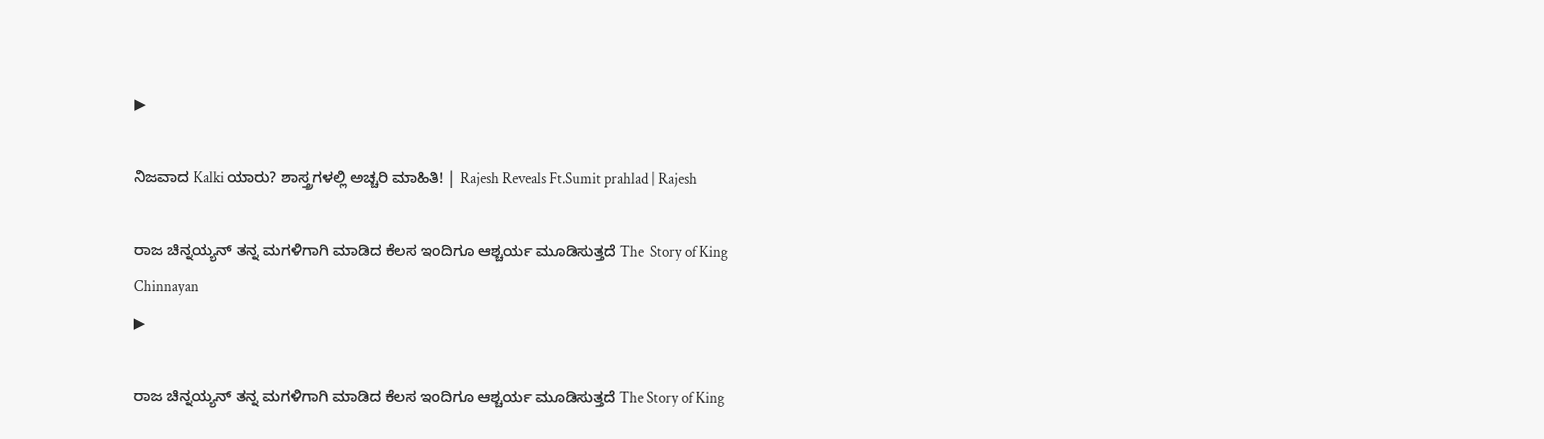▶

ನಿಜವಾದ Kalki ಯಾರು? ಶಾಸ್ತ್ರಗಳಲ್ಲಿ ಅಚ್ಚರಿ ಮಾಹಿತಿ! | Rajesh Reveals Ft.Sumit prahlad | Rajesh

ರಾಜ ಚಿನ್ನಯ್ಯನ್ ತನ್ನ ಮಗಳಿಗಾಗಿ ಮಾಡಿದ ಕೆಲಸ ಇಂದಿಗೂ ಆಶ್ಚರ್ಯ ಮೂಡಿಸುತ್ತದೆ The  Story of King Chinnayan
▶

ರಾಜ ಚಿನ್ನಯ್ಯನ್ ತನ್ನ ಮಗಳಿಗಾಗಿ ಮಾಡಿದ ಕೆಲಸ ಇಂದಿಗೂ ಆಶ್ಚರ್ಯ ಮೂಡಿಸುತ್ತದೆ The Story of King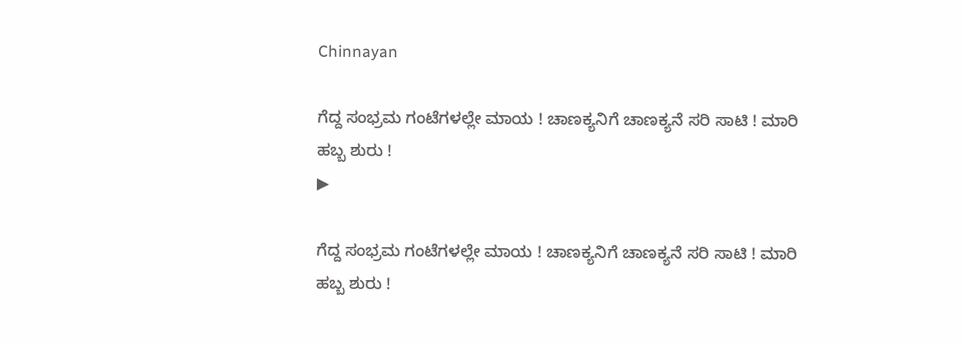Chinnayan

ಗೆದ್ದ ಸಂಭ್ರಮ ಗಂಟೆಗಳಲ್ಲೇ ಮಾಯ ! ಚಾಣಕ್ಯನಿಗೆ ಚಾಣಕ್ಯನೆ ಸರಿ ಸಾಟಿ ! ಮಾರಿ ಹಬ್ಬ ಶುರು !
▶

ಗೆದ್ದ ಸಂಭ್ರಮ ಗಂಟೆಗಳಲ್ಲೇ ಮಾಯ ! ಚಾಣಕ್ಯನಿಗೆ ಚಾಣಕ್ಯನೆ ಸರಿ ಸಾಟಿ ! ಮಾರಿ ಹಬ್ಬ ಶುರು !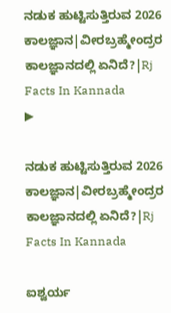ನಡುಕ ಹುಟ್ಟಿಸುತ್ತಿರುವ 2026 ಕಾಲಜ್ಞಾನ|ವೀರಬ್ರಹ್ಮೇಂದ್ರರ ಕಾಲಜ್ಞಾನದಲ್ಲಿ ಏನಿದೆ?|Rj Facts In Kannada
▶

ನಡುಕ ಹುಟ್ಟಿಸುತ್ತಿರುವ 2026 ಕಾಲಜ್ಞಾನ|ವೀರಬ್ರಹ್ಮೇಂದ್ರರ ಕಾಲಜ್ಞಾನದಲ್ಲಿ ಏನಿದೆ?|Rj Facts In Kannada

ಐಶ್ವರ್ಯ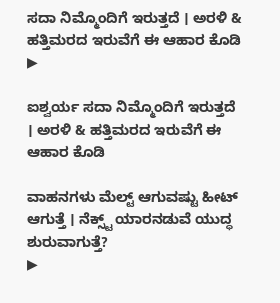ಸದಾ ನಿಮ್ಮೊಂದಿಗೆ ಇರುತ್ತದೆ । ಅರಳಿ & ಹತ್ತಿಮರದ ಇರುವೆಗೆ ಈ ಆಹಾರ ಕೊಡಿ
▶

ಐಶ್ವರ್ಯ ಸದಾ ನಿಮ್ಮೊಂದಿಗೆ ಇರುತ್ತದೆ । ಅರಳಿ & ಹತ್ತಿಮರದ ಇರುವೆಗೆ ಈ ಆಹಾರ ಕೊಡಿ

ವಾಹನಗಳು ಮೆಲ್ಟ್ ಆಗುವಷ್ಟು ಹೀಟ್ ಆಗುತ್ತೆ । ನೆಕ್ಸ್ಟ್ ಯಾರನಡುವೆ ಯುದ್ಧ ಶುರುವಾಗುತ್ತೆ?
▶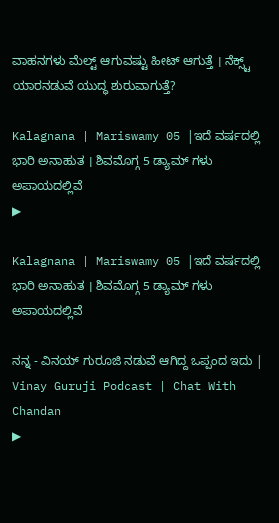ವಾಹನಗಳು ಮೆಲ್ಟ್ ಆಗುವಷ್ಟು ಹೀಟ್ ಆಗುತ್ತೆ । ನೆಕ್ಸ್ಟ್ ಯಾರನಡುವೆ ಯುದ್ಧ ಶುರುವಾಗುತ್ತೆ?

Kalagnana | Mariswamy 05 |ಇದೆ ವರ್ಷದಲ್ಲಿ ಭಾರಿ ಅನಾಹುತ । ಶಿವಮೊಗ್ಗ 5 ಡ್ಯಾಮ್ ಗಳು ಅಪಾಯದಲ್ಲಿವೆ
▶

Kalagnana | Mariswamy 05 |ಇದೆ ವರ್ಷದಲ್ಲಿ ಭಾರಿ ಅನಾಹುತ । ಶಿವಮೊಗ್ಗ 5 ಡ್ಯಾಮ್ ಗಳು ಅಪಾಯದಲ್ಲಿವೆ

ನನ್ನ - ವಿನಯ್ ಗುರೂಜಿ ನಡುವೆ ಆಗಿದ್ದ ಒಪ್ಪಂದ ಇದು | Vinay Guruji Podcast | Chat With Chandan
▶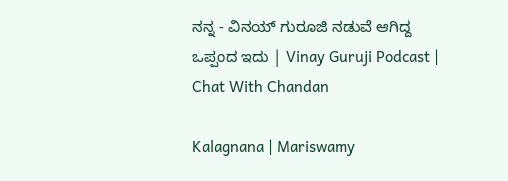ನನ್ನ - ವಿನಯ್ ಗುರೂಜಿ ನಡುವೆ ಆಗಿದ್ದ ಒಪ್ಪಂದ ಇದು | Vinay Guruji Podcast | Chat With Chandan

Kalagnana | Mariswamy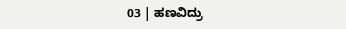03 | ಹಣವಿದ್ರು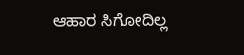ಆಹಾರ ಸಿಗೋದಿಲ್ಲ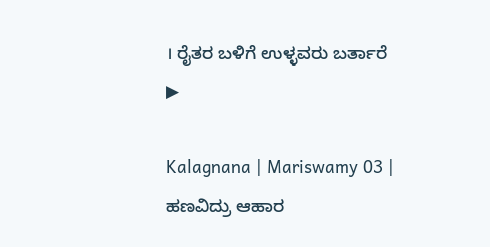। ರೈತರ ಬಳಿಗೆ ಉಳ್ಳವರು ಬರ್ತಾರೆ
▶

Kalagnana | Mariswamy 03 | ಹಣವಿದ್ರು ಆಹಾರ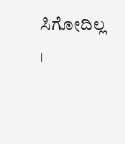ಸಿಗೋದಿಲ್ಲ ।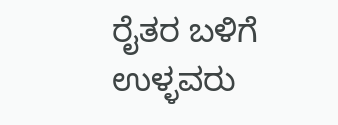ರೈತರ ಬಳಿಗೆ ಉಳ್ಳವರು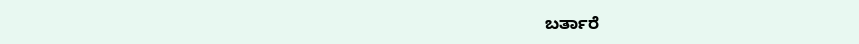ಬರ್ತಾರೆ